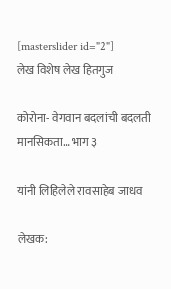[masterslider id="2"]
लेख विशेष लेख हितगुज

कोरोना- वेगवान बदलांची बदलती मानसिकता… भाग ३

यांनी लिहिलेले रावसाहेब जाधव

लेखक: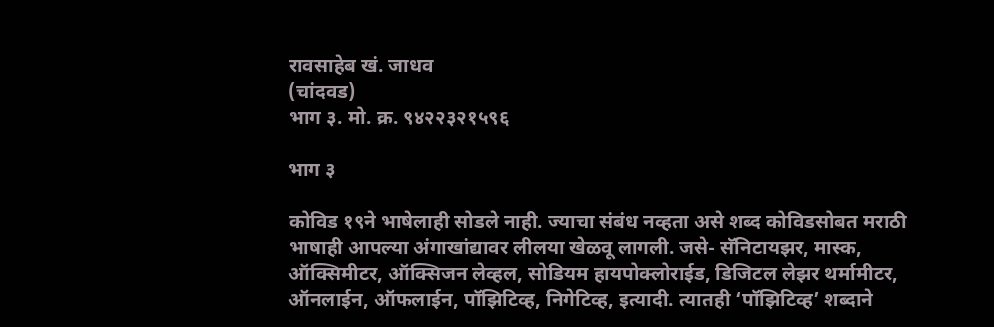रावसाहेब खं. जाधव
(चांदवड)
भाग ३. मो. क्र. ९४२२३२१५९६

भाग ३

कोविड १९ने भाषेलाही सोडले नाही. ज्याचा संबंध नव्हता असे शब्द कोविडसोबत मराठी भाषाही आपल्या अंगाखांद्यावर लीलया खेळवू लागली. जसे- सॅनिटायझर, मास्क, ऑक्सिमीटर, ऑक्सिजन लेव्हल, सोडियम हायपोक्लोराईड, डिजिटल लेझर थर्मामीटर, ऑनलाईन, ऑफलाईन, पॉझिटिव्ह, निगेटिव्ह, इत्यादी. त्यातही ‘पॉझिटिव्ह’ शब्दाने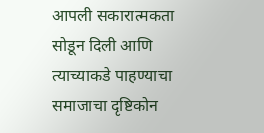आपली सकारात्मकता सोडून दिली आणि त्याच्याकडे पाहण्याचा समाजाचा दृष्टिकोन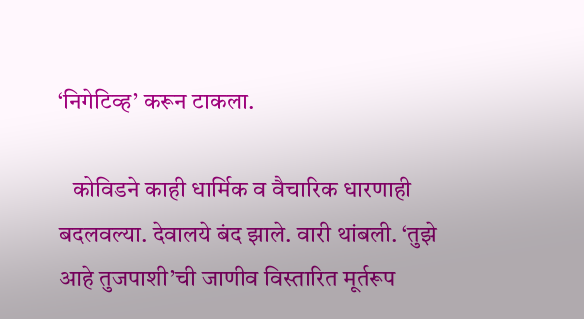‘निगेटिव्ह’ करून टाकला.

   कोविडने काही धार्मिक व वैचारिक धारणाही बदलवल्या. देवालये बंद झाले. वारी थांबली. ‘तुझे आहे तुजपाशी’ची जाणीव विस्तारित मूर्तरूप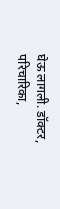घेऊ लागली. डॉक्टर, परिचारिका,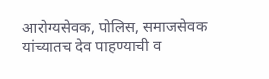आरोग्यसेवक, पोलिस, समाजसेवक यांच्यातच देव पाहण्याची व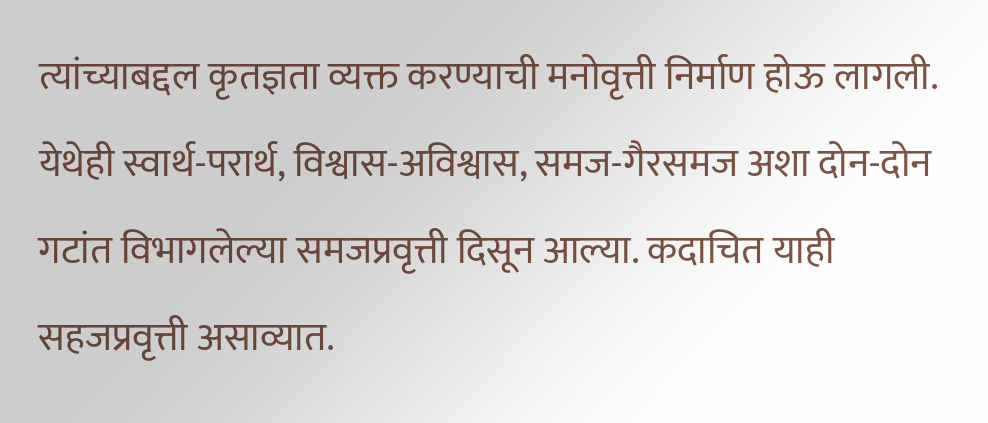त्यांच्याबद्दल कृतज्ञता व्यक्त करण्याची मनोवृत्ती निर्माण होऊ लागली. येथेही स्वार्थ-परार्थ, विश्वास-अविश्वास, समज-गैरसमज अशा दोन-दोन गटांत विभागलेल्या समजप्रवृत्ती दिसून आल्या. कदाचित याही सहजप्रवृत्ती असाव्यात.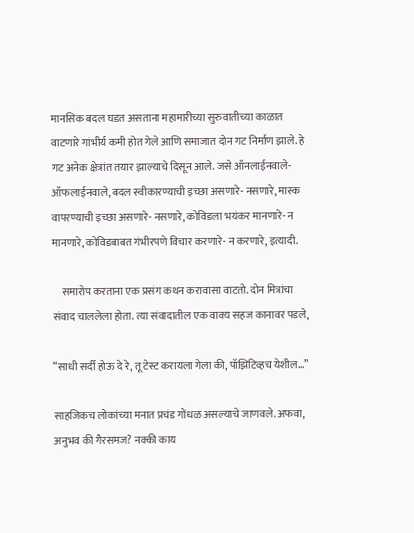मानसिक बदल घडत असताना महामारीच्या सुरुवातीच्या काळात वाटणारे गांभीर्य कमी होत गेले आणि समाजात दोन गट निर्माण झाले. हे गट अनेक क्षेत्रांत तयार झाल्याचे दिसून आले. जसे ऑनलाईनवाले- ऑफलाईनवाले, बदल स्वीकारण्याची इच्छा असणारे- नसणारे, मास्क वापरण्याची इच्छा असणारे- नसणारे, कोविडला भयंकर मानणारे- न मानणारे, कोविडबाबत गंभीरपणे विचार करणारे- न करणारे, इत्यादी.

    समारोप करताना एक प्रसंग कथन करावासा वाटतो. दोन मित्रांचा संवाद चाललेला होता. त्या संवादातील एक वाक्य सहज कानावर पडले,

“साधी सर्दी होऊ दे रे, तू टेस्ट करायला गेला की, पॉझिटिव्हच येशील…”

साहजिकच लोकांच्या मनात प्रचंड गोंधळ असल्याचे जाणवले. अफवा, अनुभव की गैरसमज? नक्की काय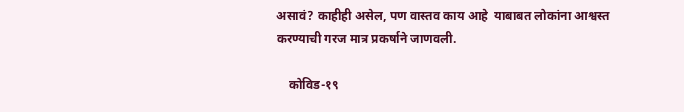असावं? काहीही असेल, पण वास्तव काय आहे  याबाबत लोकांना आश्वस्त करण्याची गरज मात्र प्रकर्षाने जाणवली.

    कोविड-१९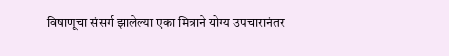विषाणूचा संसर्ग झालेल्या एका मित्राने योग्य उपचारानंतर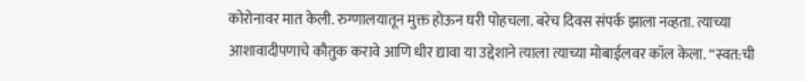कोरोनावर मात केली. रुग्णालयातून मुक्त होऊन घरी पोहचला. बरेच दिवस संपर्क झाला नव्हता. त्याच्या आशावादीपणाचे कौतुक करावे आणि धीर द्यावा या उद्देशाने त्याला त्याच्या मोबाईलवर कॉल केला. “स्वत:ची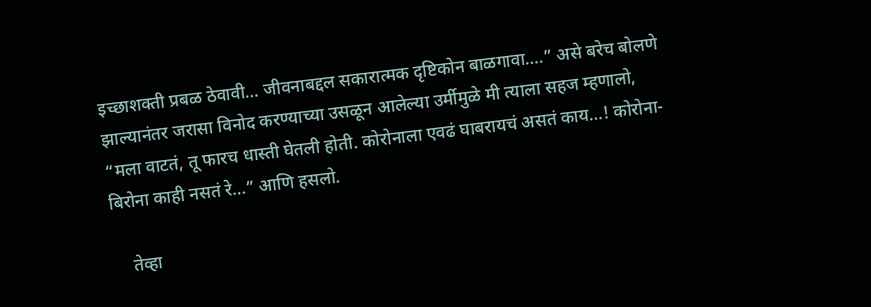इच्छाशक्ती प्रबळ ठेवावी… जीवनाबद्दल सकारात्मक दृष्टिकोन बाळगावा….” असे बरेच बोलणे झाल्यानंतर जरासा विनोद करण्याच्या उसळून आलेल्या उर्मीमुळे मी त्याला सहज म्हणालो, “मला वाटतं, तू फारच धास्ती घेतली होती. कोरोनाला एवढं घाबरायचं असतं काय…! कोरोना-बिरोना काही नसतं रे…” आणि हसलो.

    तेव्हा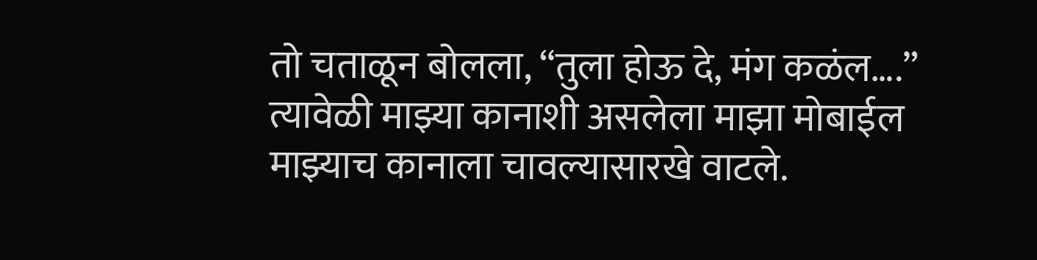तो चताळून बोलला, “तुला होऊ दे, मंग कळंल….” त्यावेळी माझ्या कानाशी असलेला माझा मोबाईल माझ्याच कानाला चावल्यासारखे वाटले.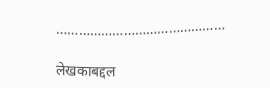………………………………………

लेखकाबद्दल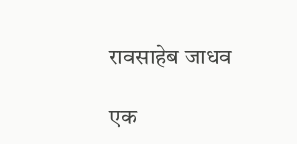रावसाहेब जाधव

एक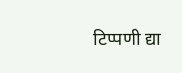टिप्पणी द्या